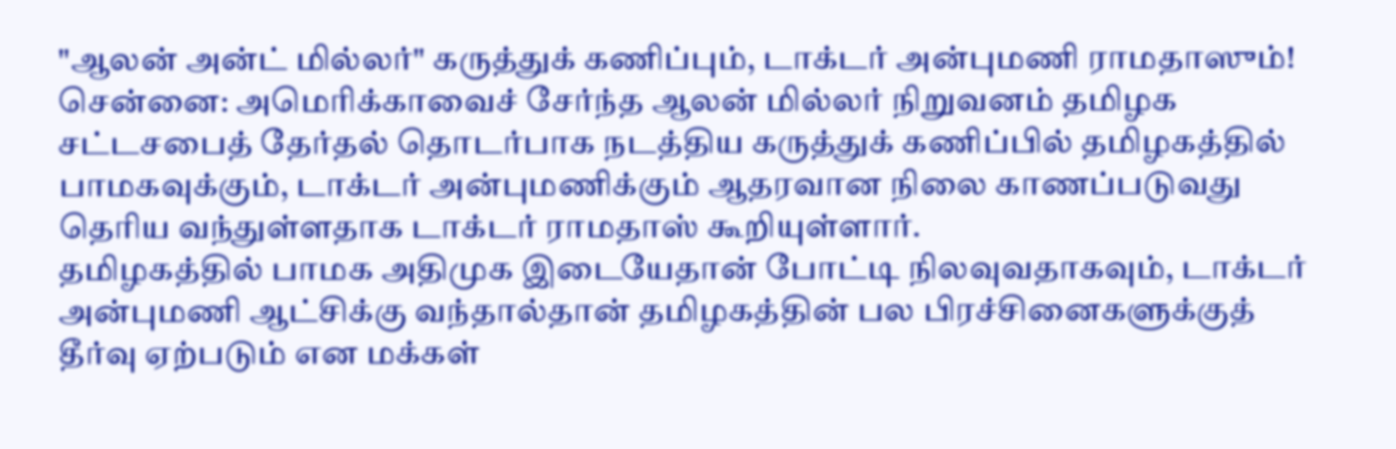"ஆலன் அன்ட் மில்லர்" கருத்துக் கணிப்பும், டாக்டர் அன்புமணி ராமதாஸும்!
சென்னை: அமெரிக்காவைச் சேர்ந்த ஆலன் மில்லர் நிறுவனம் தமிழக சட்டசபைத் தேர்தல் தொடர்பாக நடத்திய கருத்துக் கணிப்பில் தமிழகத்தில் பாமகவுக்கும், டாக்டர் அன்புமணிக்கும் ஆதரவான நிலை காணப்படுவது தெரிய வந்துள்ளதாக டாக்டர் ராமதாஸ் கூறியுள்ளார்.
தமிழகத்தில் பாமக அதிமுக இடையேதான் போட்டி நிலவுவதாகவும், டாக்டர் அன்புமணி ஆட்சிக்கு வந்தால்தான் தமிழகத்தின் பல பிரச்சினைகளுக்குத் தீர்வு ஏற்படும் என மக்கள்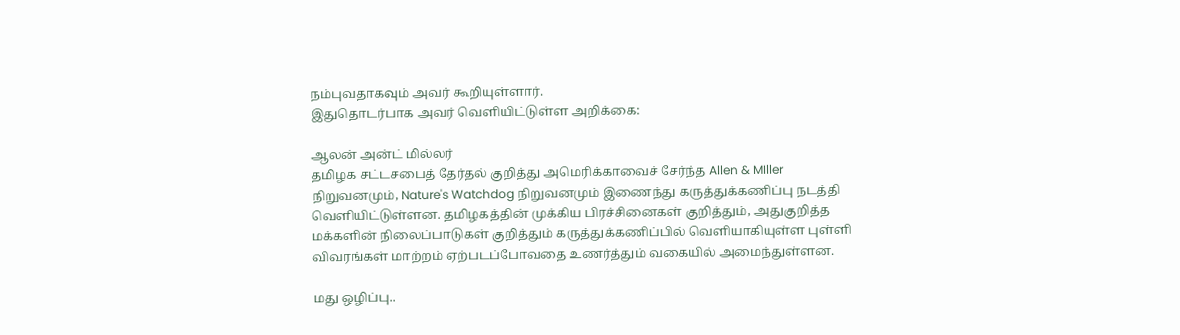நம்புவதாகவும் அவர் கூறியுள்ளார்.
இதுதொடர்பாக அவர் வெளியிட்டுள்ள அறிக்கை:

ஆலன் அன்ட் மில்லர்
தமிழக சட்டசபைத் தேர்தல் குறித்து அமெரிக்காவைச் சேர்ந்த Allen & MIller நிறுவனமும், Nature's Watchdog நிறுவனமும் இணைந்து கருத்துக்கணிப்பு நடத்தி வெளியிட்டுள்ளன. தமிழகத்தின் முக்கிய பிரச்சினைகள் குறித்தும், அதுகுறித்த மக்களின் நிலைப்பாடுகள் குறித்தும் கருத்துக்கணிப்பில் வெளியாகியுள்ள புள்ளி விவரங்கள் மாற்றம் ஏற்படப்போவதை உணர்த்தும் வகையில் அமைந்துள்ளன.

மது ஒழிப்பு..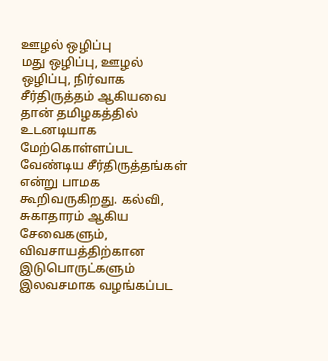ஊழல் ஒழிப்பு
மது ஒழிப்பு, ஊழல் ஒழிப்பு, நிர்வாக சீர்திருத்தம் ஆகியவை தான் தமிழகத்தில் உடனடியாக மேற்கொள்ளப்பட வேண்டிய சீர்திருத்தங்கள் என்று பாமக கூறிவருகிறது. கல்வி, சுகாதாரம் ஆகிய சேவைகளும், விவசாயத்திற்கான இடுபொருட்களும் இலவசமாக வழங்கப்பட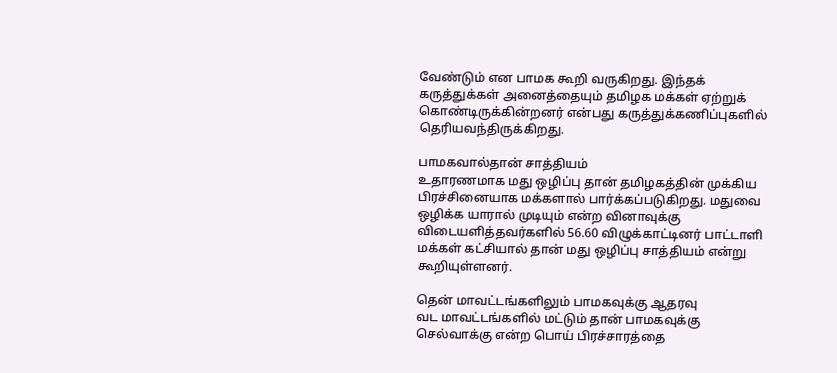வேண்டும் என பாமக கூறி வருகிறது. இந்தக் கருத்துக்கள் அனைத்தையும் தமிழக மக்கள் ஏற்றுக் கொண்டிருக்கின்றனர் என்பது கருத்துக்கணிப்புகளில் தெரியவந்திருக்கிறது.

பாமகவால்தான் சாத்தியம்
உதாரணமாக மது ஒழிப்பு தான் தமிழகத்தின் முக்கிய பிரச்சினையாக மக்களால் பார்க்கப்படுகிறது. மதுவை ஒழிக்க யாரால் முடியும் என்ற வினாவுக்கு விடையளித்தவர்களில் 56.60 விழுக்காட்டினர் பாட்டாளி மக்கள் கட்சியால் தான் மது ஒழிப்பு சாத்தியம் என்று கூறியுள்ளனர்.

தென் மாவட்டங்களிலும் பாமகவுக்கு ஆதரவு
வட மாவட்டங்களில் மட்டும் தான் பாமகவுக்கு செல்வாக்கு என்ற பொய் பிரச்சாரத்தை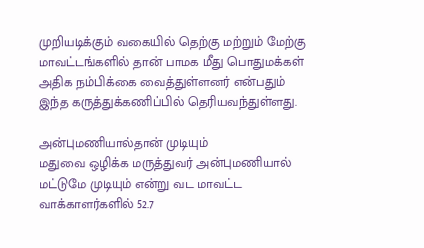முறியடிக்கும் வகையில் தெற்கு மற்றும் மேற்கு மாவட்டங்களில் தான் பாமக மீது பொதுமக்கள் அதிக நம்பிக்கை வைத்துள்ளனர் என்பதும் இந்த கருத்துக்கணிப்பில் தெரியவந்துள்ளது.

அன்புமணியால்தான் முடியும்
மதுவை ஒழிக்க மருத்துவர் அன்புமணியால் மட்டுமே முடியும் என்று வட மாவட்ட வாக்காளர்களில் 52.7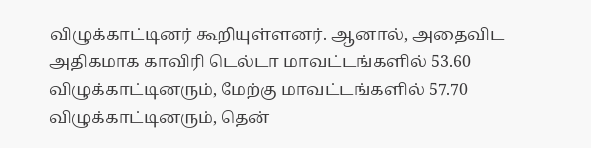விழுக்காட்டினர் கூறியுள்ளனர். ஆனால், அதைவிட அதிகமாக காவிரி டெல்டா மாவட்டங்களில் 53.60 விழுக்காட்டினரும், மேற்கு மாவட்டங்களில் 57.70 விழுக்காட்டினரும், தென்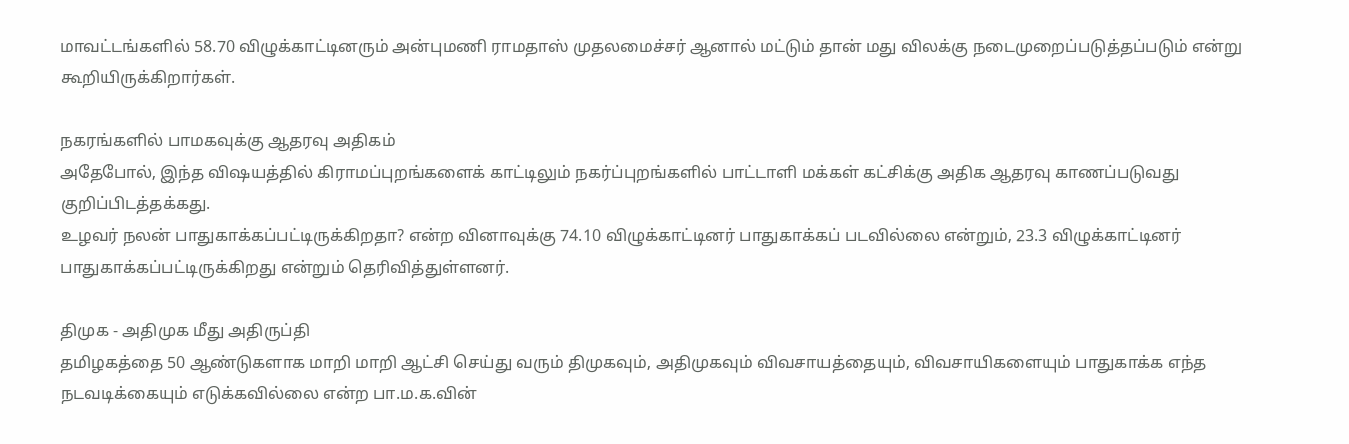மாவட்டங்களில் 58.70 விழுக்காட்டினரும் அன்புமணி ராமதாஸ் முதலமைச்சர் ஆனால் மட்டும் தான் மது விலக்கு நடைமுறைப்படுத்தப்படும் என்று கூறியிருக்கிறார்கள்.

நகரங்களில் பாமகவுக்கு ஆதரவு அதிகம்
அதேபோல், இந்த விஷயத்தில் கிராமப்புறங்களைக் காட்டிலும் நகர்ப்புறங்களில் பாட்டாளி மக்கள் கட்சிக்கு அதிக ஆதரவு காணப்படுவது குறிப்பிடத்தக்கது.
உழவர் நலன் பாதுகாக்கப்பட்டிருக்கிறதா? என்ற வினாவுக்கு 74.10 விழுக்காட்டினர் பாதுகாக்கப் படவில்லை என்றும், 23.3 விழுக்காட்டினர் பாதுகாக்கப்பட்டிருக்கிறது என்றும் தெரிவித்துள்ளனர்.

திமுக - அதிமுக மீது அதிருப்தி
தமிழகத்தை 50 ஆண்டுகளாக மாறி மாறி ஆட்சி செய்து வரும் திமுகவும், அதிமுகவும் விவசாயத்தையும், விவசாயிகளையும் பாதுகாக்க எந்த நடவடிக்கையும் எடுக்கவில்லை என்ற பா.ம.க.வின்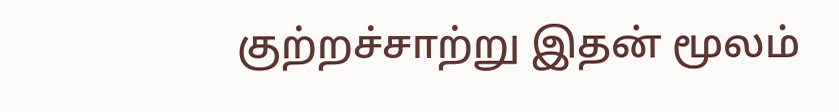குற்றச்சாற்று இதன் மூலம்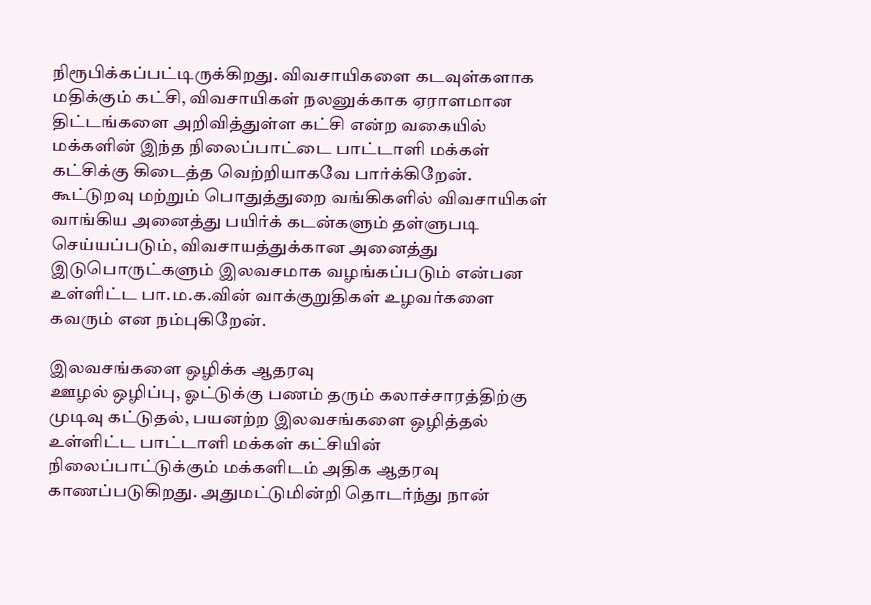நிரூபிக்கப்பட்டிருக்கிறது. விவசாயிகளை கடவுள்களாக மதிக்கும் கட்சி, விவசாயிகள் நலனுக்காக ஏராளமான திட்டங்களை அறிவித்துள்ள கட்சி என்ற வகையில் மக்களின் இந்த நிலைப்பாட்டை பாட்டாளி மக்கள் கட்சிக்கு கிடைத்த வெற்றியாகவே பார்க்கிறேன். கூட்டுறவு மற்றும் பொதுத்துறை வங்கிகளில் விவசாயிகள் வாங்கிய அனைத்து பயிர்க் கடன்களும் தள்ளுபடி செய்யப்படும், விவசாயத்துக்கான அனைத்து இடுபொருட்களும் இலவசமாக வழங்கப்படும் என்பன உள்ளிட்ட பா.ம.க.வின் வாக்குறுதிகள் உழவர்களை கவரும் என நம்புகிறேன்.

இலவசங்களை ஒழிக்க ஆதரவு
ஊழல் ஒழிப்பு, ஓட்டுக்கு பணம் தரும் கலாச்சாரத்திற்கு முடிவு கட்டுதல், பயனற்ற இலவசங்களை ஒழித்தல் உள்ளிட்ட பாட்டாளி மக்கள் கட்சியின் நிலைப்பாட்டுக்கும் மக்களிடம் அதிக ஆதரவு காணப்படுகிறது. அதுமட்டுமின்றி தொடர்ந்து நான்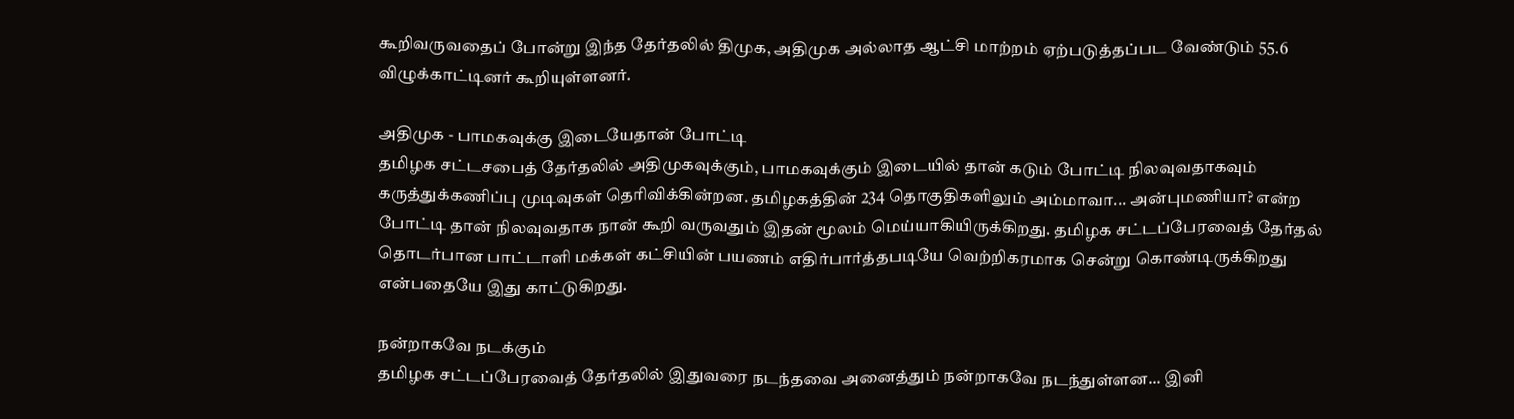கூறிவருவதைப் போன்று இந்த தேர்தலில் திமுக, அதிமுக அல்லாத ஆட்சி மாற்றம் ஏற்படுத்தப்பட வேண்டும் 55.6 விழுக்காட்டினர் கூறியுள்ளனர்.

அதிமுக - பாமகவுக்கு இடையேதான் போட்டி
தமிழக சட்டசபைத் தேர்தலில் அதிமுகவுக்கும், பாமகவுக்கும் இடையில் தான் கடும் போட்டி நிலவுவதாகவும் கருத்துக்கணிப்பு முடிவுகள் தெரிவிக்கின்றன. தமிழகத்தின் 234 தொகுதிகளிலும் அம்மாவா... அன்புமணியா? என்ற போட்டி தான் நிலவுவதாக நான் கூறி வருவதும் இதன் மூலம் மெய்யாகியிருக்கிறது. தமிழக சட்டப்பேரவைத் தேர்தல் தொடர்பான பாட்டாளி மக்கள் கட்சியின் பயணம் எதிர்பார்த்தபடியே வெற்றிகரமாக சென்று கொண்டிருக்கிறது என்பதையே இது காட்டுகிறது.

நன்றாகவே நடக்கும்
தமிழக சட்டப்பேரவைத் தேர்தலில் இதுவரை நடந்தவை அனைத்தும் நன்றாகவே நடந்துள்ளன... இனி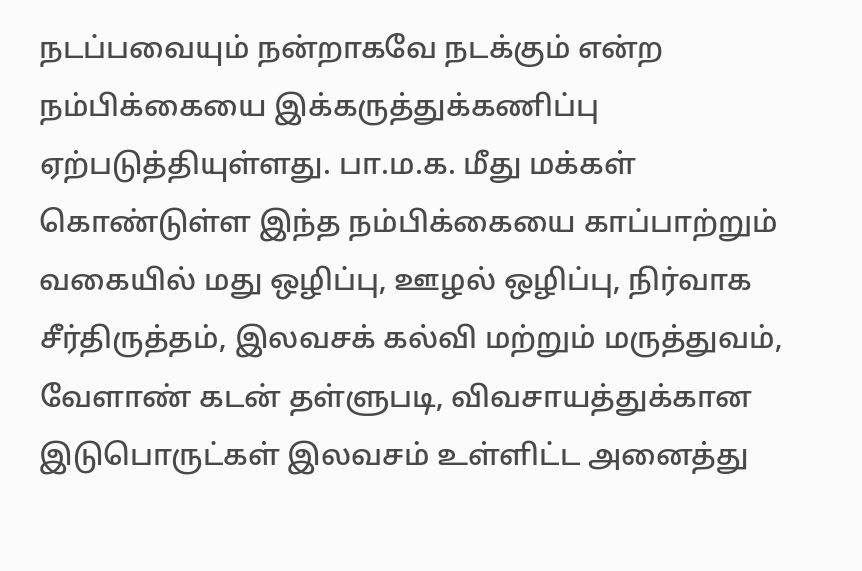நடப்பவையும் நன்றாகவே நடக்கும் என்ற நம்பிக்கையை இக்கருத்துக்கணிப்பு ஏற்படுத்தியுள்ளது. பா.ம.க. மீது மக்கள் கொண்டுள்ள இந்த நம்பிக்கையை காப்பாற்றும் வகையில் மது ஒழிப்பு, ஊழல் ஒழிப்பு, நிர்வாக சீர்திருத்தம், இலவசக் கல்வி மற்றும் மருத்துவம், வேளாண் கடன் தள்ளுபடி, விவசாயத்துக்கான இடுபொருட்கள் இலவசம் உள்ளிட்ட அனைத்து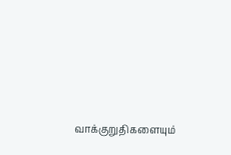வாக்குறுதிகளையும்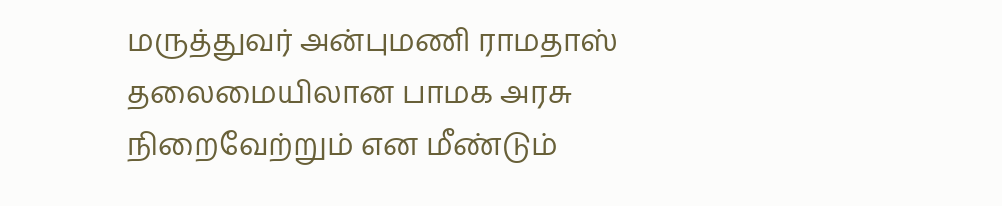மருத்துவர் அன்புமணி ராமதாஸ் தலைமையிலான பாமக அரசு நிறைவேற்றும் என மீண்டும்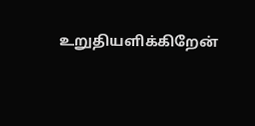உறுதியளிக்கிறேன்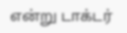என்று டாக்டர்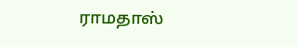ராமதாஸ்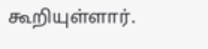கூறியுள்ளார்.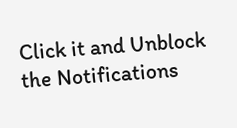Click it and Unblock the Notifications